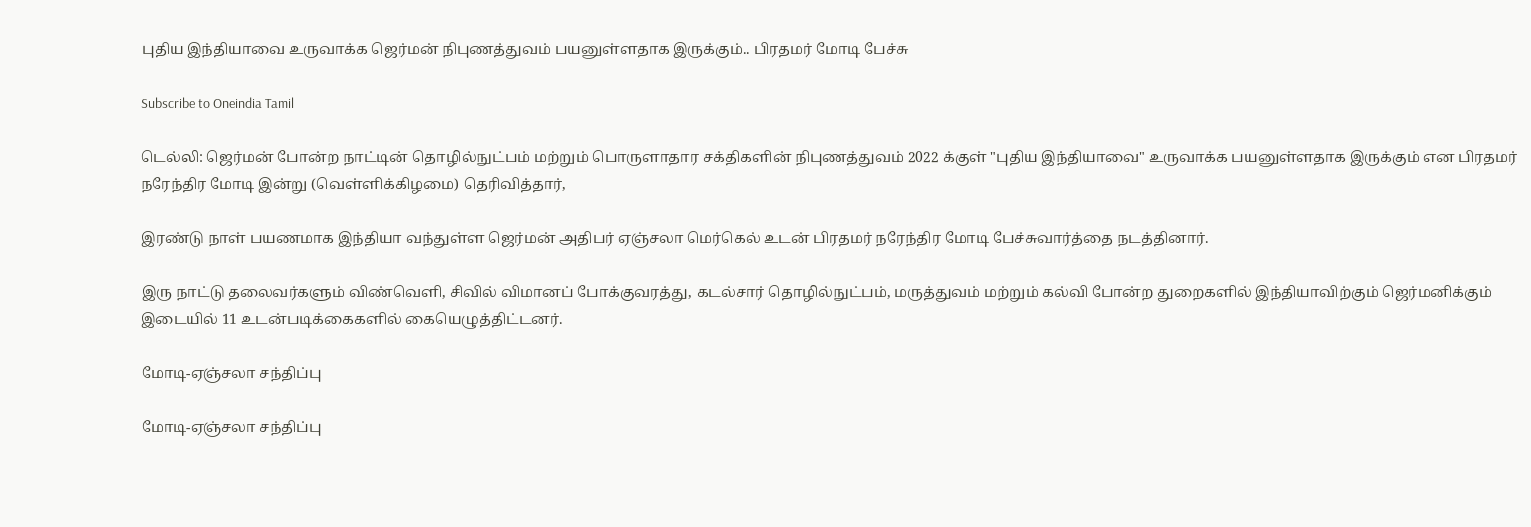புதிய இந்தியாவை உருவாக்க ஜெர்மன் நிபுணத்துவம் பயனுள்ளதாக இருக்கும்.. பிரதமர் மோடி பேச்சு

Subscribe to Oneindia Tamil

டெல்லி: ஜெர்மன் போன்ற நாட்டின் தொழில்நுட்பம் மற்றும் பொருளாதார சக்திகளின் நிபுணத்துவம் 2022 க்குள் "புதிய இந்தியாவை" உருவாக்க பயனுள்ளதாக இருக்கும் என பிரதமர் நரேந்திர மோடி இன்று (வெள்ளிக்கிழமை) தெரிவித்தார்,

இரண்டு நாள் பயணமாக இந்தியா வந்துள்ள ஜெர்மன் அதிபர் ஏஞ்சலா மெர்கெல் உடன் பிரதமர் நரேந்திர மோடி பேச்சுவார்த்தை நடத்தினார்.

இரு நாட்டு தலைவர்களும் விண்வெளி, சிவில் விமானப் போக்குவரத்து, கடல்சார் தொழில்நுட்பம், மருத்துவம் மற்றும் கல்வி போன்ற துறைகளில் இந்தியாவிற்கும் ஜெர்மனிக்கும் இடையில் 11 உடன்படிக்கைகளில் கையெழுத்திட்டனர்.

மோடி-ஏஞ்சலா சந்திப்பு

மோடி-ஏஞ்சலா சந்திப்பு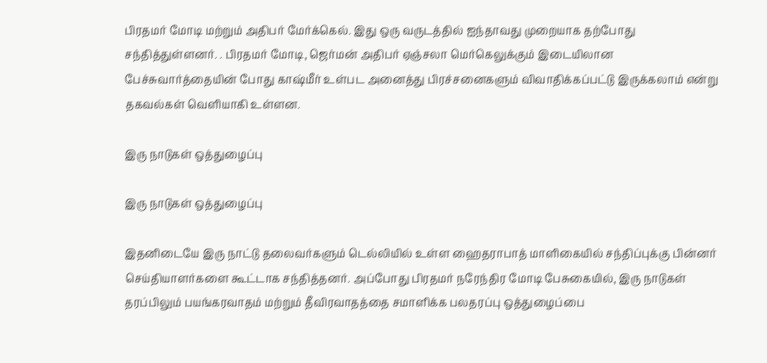பிரதமர் மோடி மற்றும் அதிபர் மேர்க்கெல். இது ஒரு வருடத்தில் ஐந்தாவது முறையாக தற்போது சந்தித்துள்ளனர். . பிரதமர் மோடி, ஜெர்மன் அதிபர் ஏஞ்சலா மெர்கெலுக்கும் இடையிலான பேச்சுவார்த்தையின் போது காஷ்மீர் உள்பட அனைத்து பிரச்சனைகளும் விவாதிக்கப்பட்டு இருக்கலாம் என்று தகவல்கள் வெளியாகி உள்ளன.

இரு நாடுகள் ஒத்துழைப்பு

இரு நாடுகள் ஒத்துழைப்பு

இதனிடையே இரு நாட்டு தலைவர்களும் டெல்லியில் உள்ள ஹைதராபாத் மாளிகையில் சந்திப்புக்கு பின்னர் செய்தியாளர்களை கூட்டாக சந்தித்தனர். அப்போது பிரதமர் நரேந்திர மோடி பேசுகையில், இரு நாடுகள் தரப்பிலும் பயங்கரவாதம் மற்றும் தீவிரவாதத்தை சமாளிக்க பலதரப்பு ஒத்துழைப்பை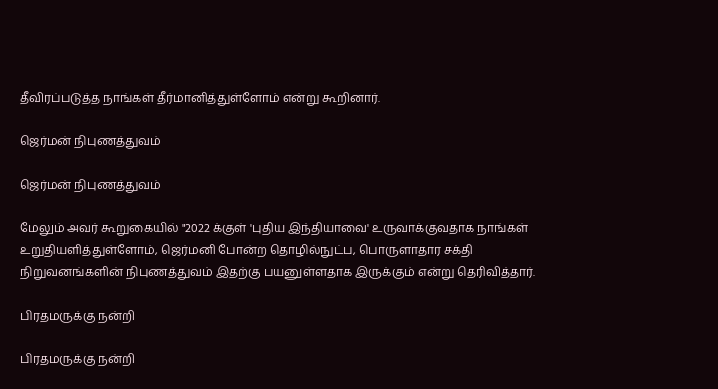தீவிரப்படுத்த நாங்கள் தீர்மானித்துள்ளோம் என்று கூறினார்.

ஜெர்மன் நிபுணத்துவம்

ஜெர்மன் நிபுணத்துவம்

மேலும் அவர் கூறுகையில் "2022 க்குள் 'புதிய இந்தியாவை' உருவாக்குவதாக நாங்கள் உறுதியளித்துள்ளோம், ஜெர்மனி போன்ற தொழில்நுட்ப, பொருளாதார சக்தி நிறுவனங்களின் நிபுணத்துவம் இதற்கு பயனுள்ளதாக இருக்கும் என்று தெரிவித்தார்.

பிரதமருக்கு நன்றி

பிரதமருக்கு நன்றி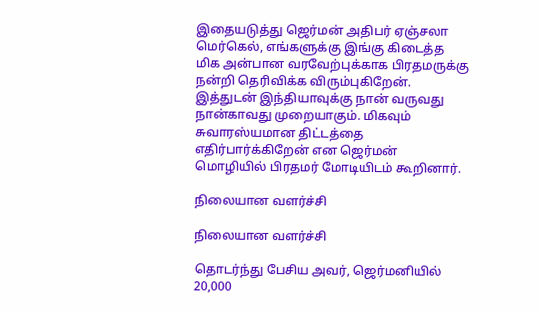இதையடுத்து ஜெர்மன் அதிபர் ஏஞ்சலா மெர்கெல், எங்களுக்கு இங்கு கிடைத்த மிக அன்பான வரவேற்புக்காக பிரதமருக்கு நன்றி தெரிவிக்க விரும்புகிறேன். இத்துடன் இந்தியாவுக்கு நான் வருவது நான்காவது முறையாகும். மிகவும் சுவாரஸ்யமான திட்டத்தை எதிர்பார்க்கிறேன் என ஜெர்மன் மொழியில் பிரதமர் மோடியிடம் கூறினார்.

நிலையான வளர்ச்சி

நிலையான வளர்ச்சி

தொடர்ந்து பேசிய அவர், ஜெர்மனியில் 20,000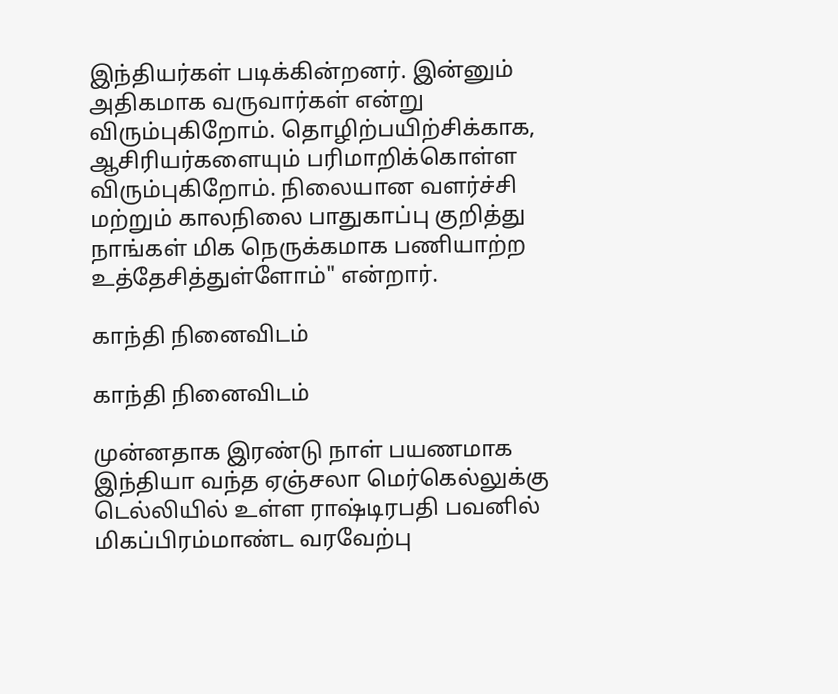இந்தியர்கள் படிக்கின்றனர். இன்னும் அதிகமாக வருவார்கள் என்று விரும்புகிறோம். தொழிற்பயிற்சிக்காக, ஆசிரியர்களையும் பரிமாறிக்கொள்ள விரும்புகிறோம். நிலையான வளர்ச்சி மற்றும் காலநிலை பாதுகாப்பு குறித்து நாங்கள் மிக நெருக்கமாக பணியாற்ற உத்தேசித்துள்ளோம்" என்றார்.

காந்தி நினைவிடம்

காந்தி நினைவிடம்

முன்னதாக இரண்டு நாள் பயணமாக இந்தியா வந்த ஏஞ்சலா மெர்கெல்லுக்கு டெல்லியில் உள்ள ராஷ்டிரபதி பவனில் மிகப்பிரம்மாண்ட வரவேற்பு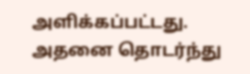அளிக்கப்பட்டது. அதனை தொடர்ந்து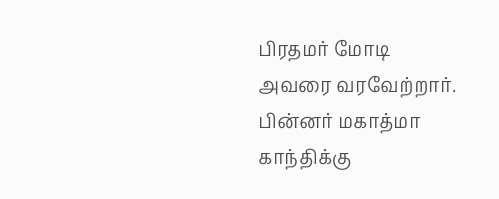பிரதமர் மோடி அவரை வரவேற்றார். பின்னர் மகாத்மா காந்திக்கு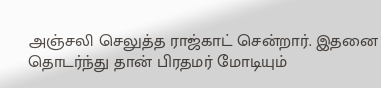அஞ்சலி செலுத்த ராஜ்காட் சென்றார். இதனை தொடர்ந்து தான் பிரதமர் மோடியும்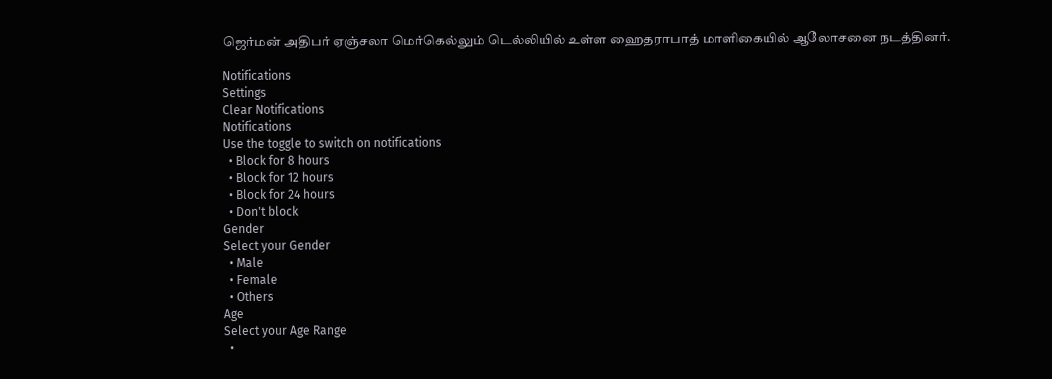ஜெர்மன் அதிபர் ஏஞ்சலா மெர்கெல்லும் டெல்லியில் உள்ள ஹைதராபாத் மாளிகையில் ஆலோசனை நடத்தினர்.

Notifications
Settings
Clear Notifications
Notifications
Use the toggle to switch on notifications
  • Block for 8 hours
  • Block for 12 hours
  • Block for 24 hours
  • Don't block
Gender
Select your Gender
  • Male
  • Female
  • Others
Age
Select your Age Range
  •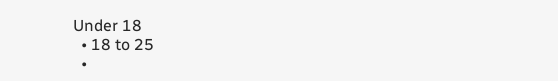Under 18
  • 18 to 25
  •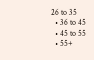26 to 35
  • 36 to 45
  • 45 to 55
  • 55+